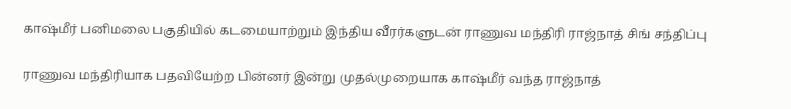காஷ்மீர் பனிமலை பகுதியில் கடமையாற்றும் இந்திய வீரர்களுடன் ராணுவ மந்திரி ராஜ்நாத் சிங் சந்திப்பு

ராணுவ மந்திரியாக பதவியேற்ற பின்னர் இன்று முதல்முறையாக காஷ்மீர் வந்த ராஜ்நாத்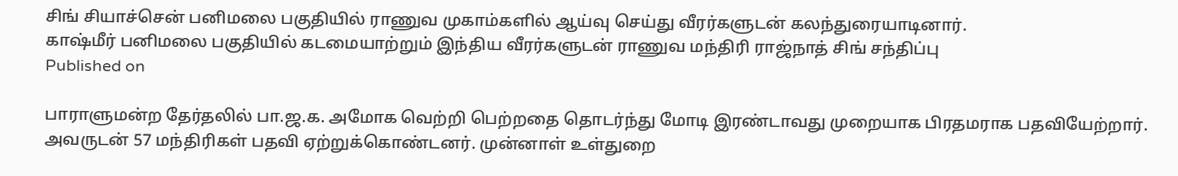சிங் சியாச்சென் பனிமலை பகுதியில் ராணுவ முகாம்களில் ஆய்வு செய்து வீரர்களுடன் கலந்துரையாடினார்.
காஷ்மீர் பனிமலை பகுதியில் கடமையாற்றும் இந்திய வீரர்களுடன் ராணுவ மந்திரி ராஜ்நாத் சிங் சந்திப்பு
Published on

பாராளுமன்ற தேர்தலில் பா.ஜ.க. அமோக வெற்றி பெற்றதை தொடர்ந்து மோடி இரண்டாவது முறையாக பிரதமராக பதவியேற்றார். அவருடன் 57 மந்திரிகள் பதவி ஏற்றுக்கொண்டனர். முன்னாள் உள்துறை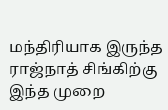மந்திரியாக இருந்த ராஜ்நாத் சிங்கிற்கு இந்த முறை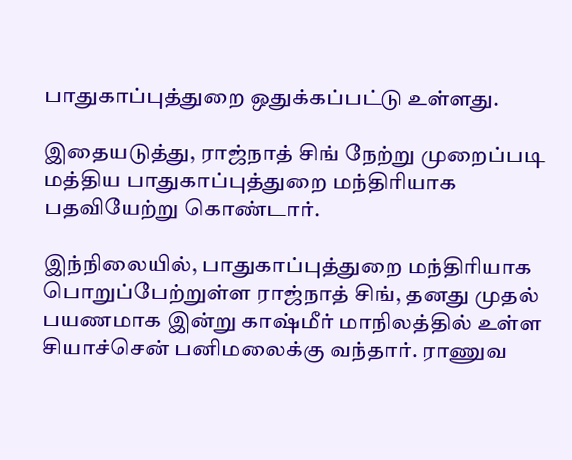பாதுகாப்புத்துறை ஒதுக்கப்பட்டு உள்ளது.

இதையடுத்து, ராஜ்நாத் சிங் நேற்று முறைப்படி மத்திய பாதுகாப்புத்துறை மந்திரியாக பதவியேற்று கொண்டார்.

இந்நிலையில், பாதுகாப்புத்துறை மந்திரியாக பொறுப்பேற்றுள்ள ராஜ்நாத் சிங், தனது முதல் பயணமாக இன்று காஷ்மீர் மாநிலத்தில் உள்ள சியாச்சென் பனிமலைக்கு வந்தார். ராணுவ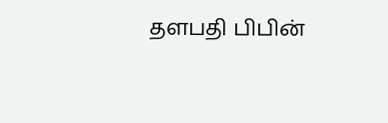தளபதி பிபின்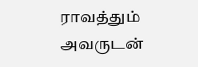ராவத்தும் அவருடன்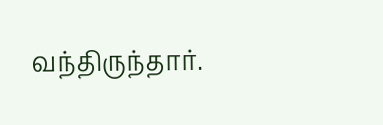வந்திருந்தார்.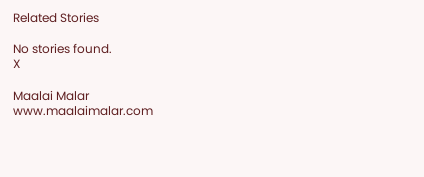Related Stories

No stories found.
X

Maalai Malar
www.maalaimalar.com